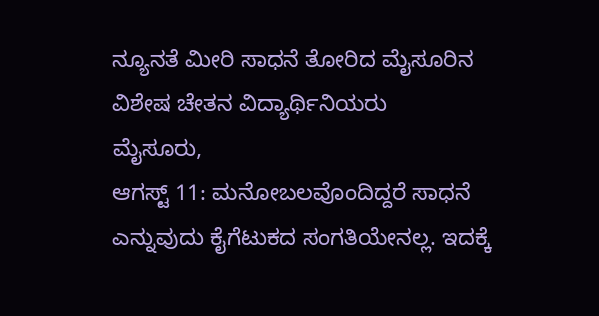ನ್ಯೂನತೆ ಮೀರಿ ಸಾಧನೆ ತೋರಿದ ಮೈಸೂರಿನ ವಿಶೇಷ ಚೇತನ ವಿದ್ಯಾರ್ಥಿನಿಯರು
ಮೈಸೂರು,
ಆಗಸ್ಟ್ 11: ಮನೋಬಲವೊಂದಿದ್ದರೆ ಸಾಧನೆ ಎನ್ನುವುದು ಕೈಗೆಟುಕದ ಸಂಗತಿಯೇನಲ್ಲ. ಇದಕ್ಕೆ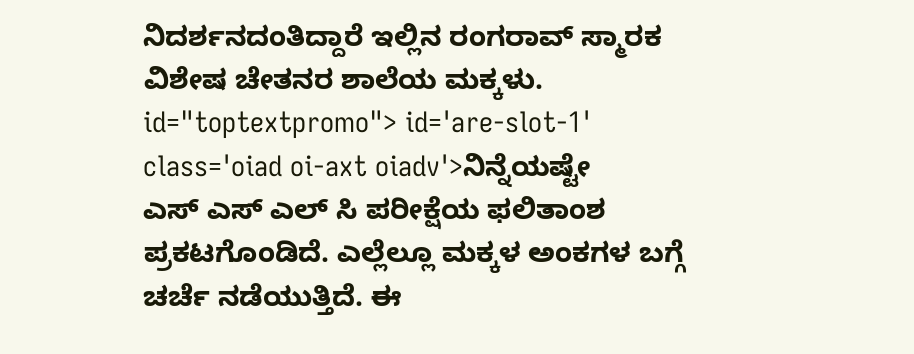ನಿದರ್ಶನದಂತಿದ್ದಾರೆ ಇಲ್ಲಿನ ರಂಗರಾವ್ ಸ್ಮಾರಕ ವಿಶೇಷ ಚೇತನರ ಶಾಲೆಯ ಮಕ್ಕಳು. id="toptextpromo"> id='are-slot-1' class='oiad oi-axt oiadv'>ನಿನ್ನೆಯಷ್ಟೇ
ಎಸ್ ಎಸ್ ಎಲ್ ಸಿ ಪರೀಕ್ಷೆಯ ಫಲಿತಾಂಶ ಪ್ರಕಟಗೊಂಡಿದೆ. ಎಲ್ಲೆಲ್ಲೂ ಮಕ್ಕಳ ಅಂಕಗಳ ಬಗ್ಗೆ ಚರ್ಚೆ ನಡೆಯುತ್ತಿದೆ. ಈ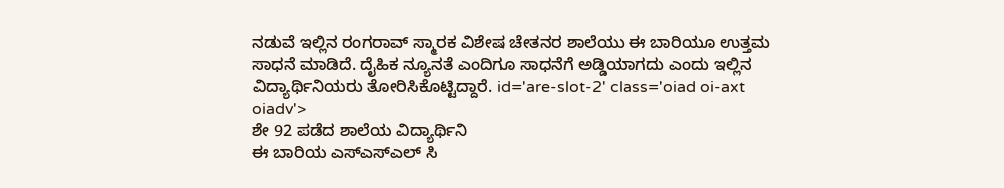ನಡುವೆ ಇಲ್ಲಿನ ರಂಗರಾವ್ ಸ್ಮಾರಕ ವಿಶೇಷ ಚೇತನರ ಶಾಲೆಯು ಈ ಬಾರಿಯೂ ಉತ್ತಮ ಸಾಧನೆ ಮಾಡಿದೆ. ದೈಹಿಕ ನ್ಯೂನತೆ ಎಂದಿಗೂ ಸಾಧನೆಗೆ ಅಡ್ಡಿಯಾಗದು ಎಂದು ಇಲ್ಲಿನ ವಿದ್ಯಾರ್ಥಿನಿಯರು ತೋರಿಸಿಕೊಟ್ಟಿದ್ದಾರೆ. id='are-slot-2' class='oiad oi-axt oiadv'>
ಶೇ 92 ಪಡೆದ ಶಾಲೆಯ ವಿದ್ಯಾರ್ಥಿನಿ
ಈ ಬಾರಿಯ ಎಸ್ಎಸ್ಎಲ್ ಸಿ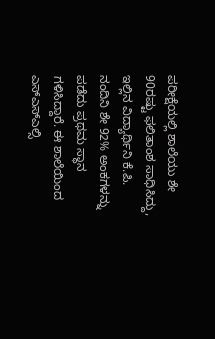ಪರೀಕ್ಷೆಯಲ್ಲಿ ಶಾಲೆಯು ಶೇ 90ರಷ್ಟು ಫಲಿತಾಂಶ ಸಾಧಿಸಿದ್ದು, ಇಲ್ಲಿನ ವಿದ್ಯಾರ್ಥಿನಿ ಕೆ.ಪಿ. ನಂದಿನಿ ಶೇ 92% ಅಂಕಗಳನ್ನು ಪಡೆದು ಪ್ರಥಮ ಸ್ಥಾನ ಗಳಿಸಿದ್ದಾರೆ. ಈ ಶಾಲೆಯಿಂದ ಎಸ್ಎಸ್ಎಲ್ಸಿ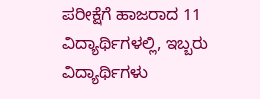ಪರೀಕ್ಷೆಗೆ ಹಾಜರಾದ 11 ವಿದ್ಯಾರ್ಥಿಗಳಲ್ಲಿ, ಇಬ್ಬರು ವಿದ್ಯಾರ್ಥಿಗಳು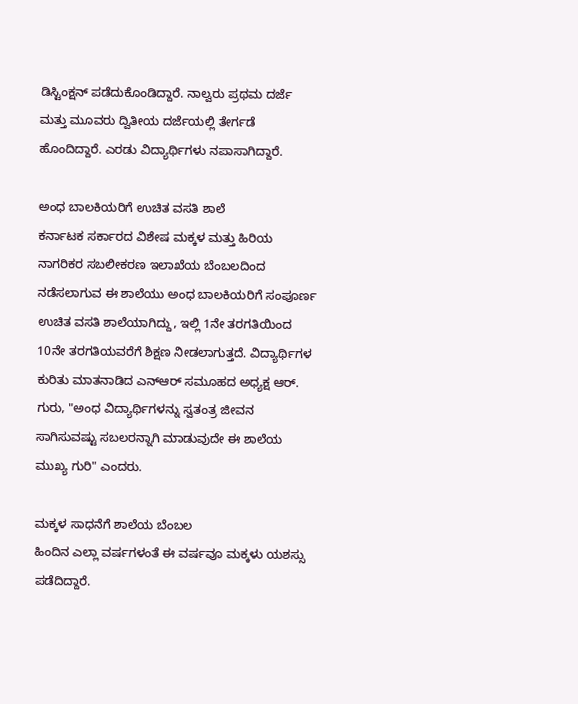ಡಿಸ್ಟಿಂಕ್ಷನ್ ಪಡೆದುಕೊಂಡಿದ್ದಾರೆ. ನಾಲ್ವರು ಪ್ರಥಮ ದರ್ಜೆ ಮತ್ತು ಮೂವರು ದ್ವಿತೀಯ ದರ್ಜೆಯಲ್ಲಿ ತೇರ್ಗಡೆ ಹೊಂದಿದ್ದಾರೆ. ಎರಡು ವಿದ್ಯಾರ್ಥಿಗಳು ನಪಾಸಾಗಿದ್ದಾರೆ.

ಅಂಧ ಬಾಲಕಿಯರಿಗೆ ಉಚಿತ ವಸತಿ ಶಾಲೆ
ಕರ್ನಾಟಕ ಸರ್ಕಾರದ ವಿಶೇಷ ಮಕ್ಕಳ ಮತ್ತು ಹಿರಿಯ ನಾಗರಿಕರ ಸಬಲೀಕರಣ ಇಲಾಖೆಯ ಬೆಂಬಲದಿಂದ ನಡೆಸಲಾಗುವ ಈ ಶಾಲೆಯು ಅಂಧ ಬಾಲಕಿಯರಿಗೆ ಸಂಪೂರ್ಣ ಉಚಿತ ವಸತಿ ಶಾಲೆಯಾಗಿದ್ದು, ಇಲ್ಲಿ 1ನೇ ತರಗತಿಯಿಂದ 10ನೇ ತರಗತಿಯವರೆಗೆ ಶಿಕ್ಷಣ ನೀಡಲಾಗುತ್ತದೆ. ವಿದ್ಯಾರ್ಥಿಗಳ ಕುರಿತು ಮಾತನಾಡಿದ ಎನ್ಆರ್ ಸಮೂಹದ ಅಧ್ಯಕ್ಷ ಆರ್. ಗುರು, "ಅಂಧ ವಿದ್ಯಾರ್ಥಿಗಳನ್ನು ಸ್ವತಂತ್ರ ಜೀವನ ಸಾಗಿಸುವಷ್ಟು ಸಬಲರನ್ನಾಗಿ ಮಾಡುವುದೇ ಈ ಶಾಲೆಯ ಮುಖ್ಯ ಗುರಿ" ಎಂದರು.

ಮಕ್ಕಳ ಸಾಧನೆಗೆ ಶಾಲೆಯ ಬೆಂಬಲ
ಹಿಂದಿನ ಎಲ್ಲಾ ವರ್ಷಗಳಂತೆ ಈ ವರ್ಷವೂ ಮಕ್ಕಳು ಯಶಸ್ಸು ಪಡೆದಿದ್ದಾರೆ.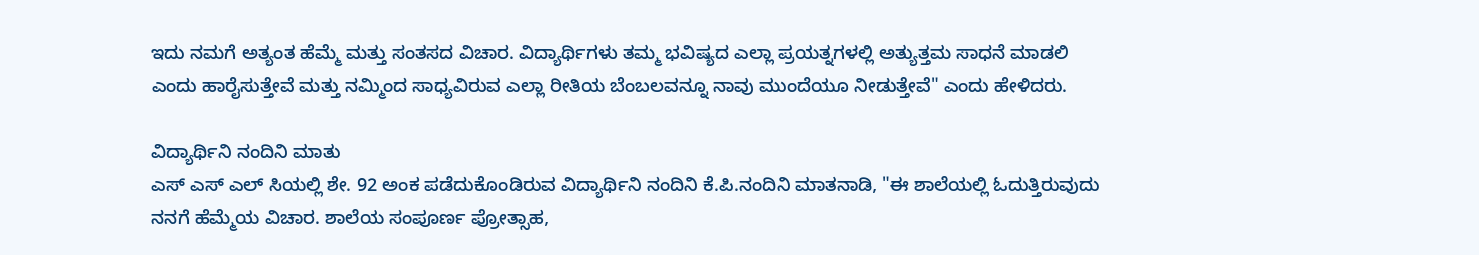ಇದು ನಮಗೆ ಅತ್ಯಂತ ಹೆಮ್ಮೆ ಮತ್ತು ಸಂತಸದ ವಿಚಾರ. ವಿದ್ಯಾರ್ಥಿಗಳು ತಮ್ಮ ಭವಿಷ್ಯದ ಎಲ್ಲಾ ಪ್ರಯತ್ನಗಳಲ್ಲಿ ಅತ್ಯುತ್ತಮ ಸಾಧನೆ ಮಾಡಲಿ ಎಂದು ಹಾರೈಸುತ್ತೇವೆ ಮತ್ತು ನಮ್ಮಿಂದ ಸಾಧ್ಯವಿರುವ ಎಲ್ಲಾ ರೀತಿಯ ಬೆಂಬಲವನ್ನೂ ನಾವು ಮುಂದೆಯೂ ನೀಡುತ್ತೇವೆ" ಎಂದು ಹೇಳಿದರು.

ವಿದ್ಯಾರ್ಥಿನಿ ನಂದಿನಿ ಮಾತು
ಎಸ್ ಎಸ್ ಎಲ್ ಸಿಯಲ್ಲಿ ಶೇ. 92 ಅಂಕ ಪಡೆದುಕೊಂಡಿರುವ ವಿದ್ಯಾರ್ಥಿನಿ ನಂದಿನಿ ಕೆ.ಪಿ.ನಂದಿನಿ ಮಾತನಾಡಿ, "ಈ ಶಾಲೆಯಲ್ಲಿ ಓದುತ್ತಿರುವುದು ನನಗೆ ಹೆಮ್ಮೆಯ ವಿಚಾರ. ಶಾಲೆಯ ಸಂಪೂರ್ಣ ಪ್ರೋತ್ಸಾಹ,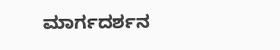ಮಾರ್ಗದರ್ಶನ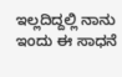ಇಲ್ಲದಿದ್ದಲ್ಲಿ ನಾನು ಇಂದು ಈ ಸಾಧನೆ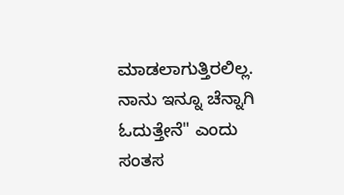ಮಾಡಲಾಗುತ್ತಿರಲಿಲ್ಲ. ನಾನು ಇನ್ನೂ ಚೆನ್ನಾಗಿ ಓದುತ್ತೇನೆ" ಎಂದು ಸಂತಸ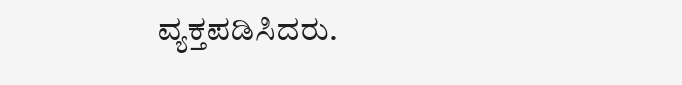ವ್ಯಕ್ತಪಡಿಸಿದರು.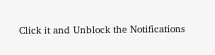Click it and Unblock the Notifications